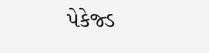પેકેજ્ડ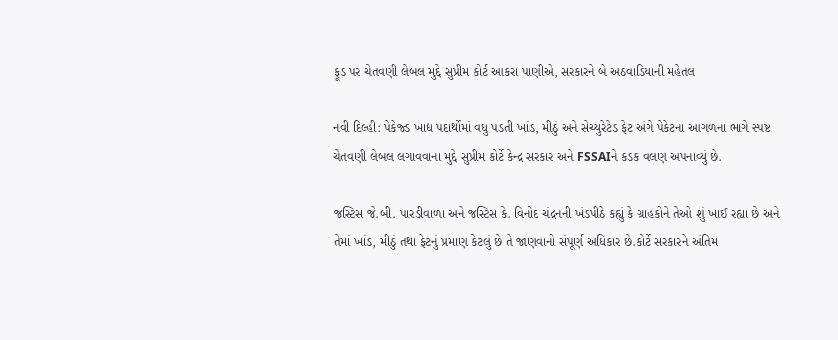ફૂડ પર ચેતવણી લેબલ મુદ્દે સુપ્રીમ કોર્ટ આકરા પાણીએ, સરકારને બે અઠવાડિયાની મહેતલ

નવી દિલ્હી: પેકેજ્ડ ખાદ્ય પદાર્થોમાં વધુ પડતી ખાંડ, મીઠું અને સેચ્યુરેટેડ ફેટ અંગે પેકેટના આગળના ભાગે સ્પષ્ટ ચેતવણી લેબલ લગાવવાના મુદ્દે સુપ્રીમ કોર્ટે કેન્દ્ર સરકાર અને FSSAIને કડક વલણ અપનાવ્યું છે.

જસ્ટિસ જે.બી. પારડીવાળા અને જસ્ટિસ કે. વિનોદ ચંદ્રનની ખંડપીઠે કહ્યું કે ગ્રાહકોને તેઓ શું ખાઈ રહ્યા છે અને તેમાં ખાંડ, મીઠું તથા ફેટનું પ્રમાણ કેટલું છે તે જાણવાનો સંપૂર્ણ અધિકાર છે.કોર્ટે સરકારને અંતિમ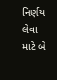નિર્ણય લેવા માટે બે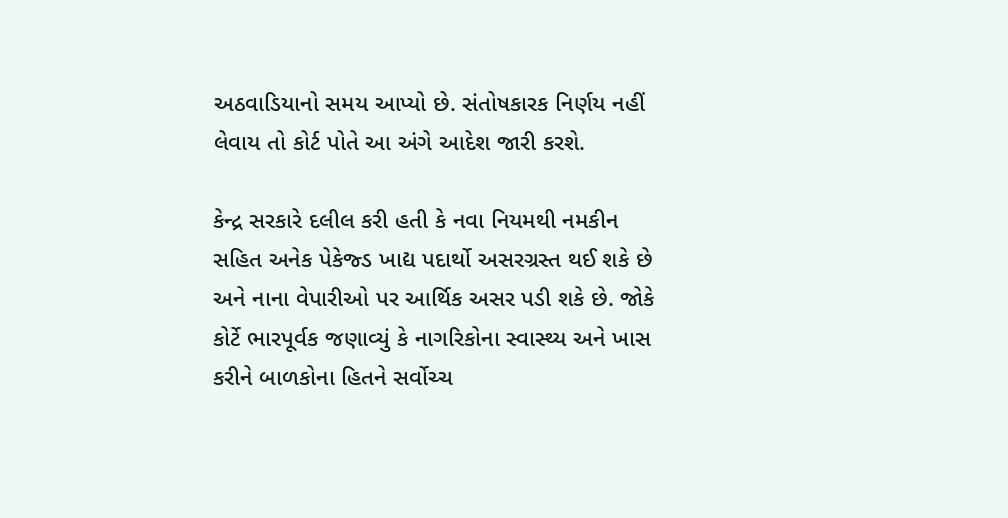અઠવાડિયાનો સમય આપ્યો છે. સંતોષકારક નિર્ણય નહીં લેવાય તો કોર્ટ પોતે આ અંગે આદેશ જારી કરશે.

કેન્દ્ર સરકારે દલીલ કરી હતી કે નવા નિયમથી નમકીન સહિત અનેક પેકેજ્ડ ખાદ્ય પદાર્થો અસરગ્રસ્ત થઈ શકે છે અને નાના વેપારીઓ પર આર્થિક અસર પડી શકે છે. જોકે કોર્ટે ભારપૂર્વક જણાવ્યું કે નાગરિકોના સ્વાસ્થ્ય અને ખાસ કરીને બાળકોના હિતને સર્વોચ્ચ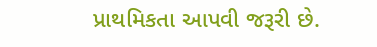પ્રાથમિકતા આપવી જરૂરી છે.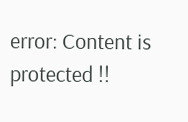error: Content is protected !!